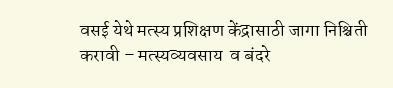वसई येथे मत्स्य प्रशिक्षण केंद्रासाठी जागा निश्चिती करावी – मत्स्यव्यवसाय  व बंदरे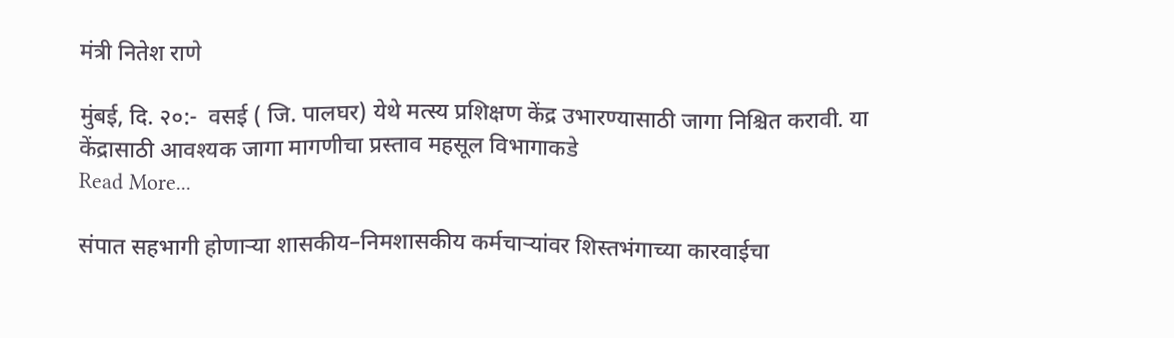मंत्री नितेश राणे

मुंबई, दि. २०:-  वसई ( जि. पालघर) येथे मत्स्य प्रशिक्षण केंद्र उभारण्यासाठी जागा निश्चित करावी. या केंद्रासाठी आवश्यक जागा मागणीचा प्रस्ताव महसूल विभागाकडे
Read More...

संपात सहभागी होणाऱ्या शासकीय–निमशासकीय कर्मचाऱ्यांवर शिस्तभंगाच्या कारवाईचा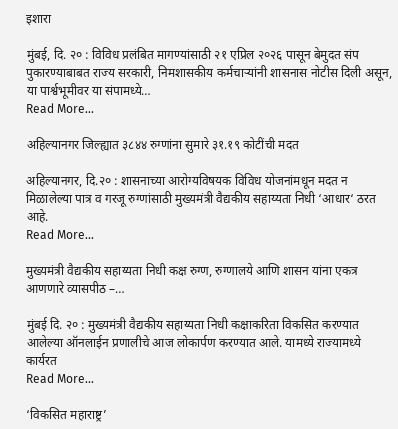इशारा

मुंबई, दि. २० : विविध प्रलंबित मागण्यांसाठी २१ एप्रिल २०२६ पासून बेमुदत संप पुकारण्याबाबत राज्य सरकारी, निमशासकीय कर्मचाऱ्यांनी शासनास नोटीस दिली असून, या पार्श्वभूमीवर या संपामध्ये…
Read More...

अहिल्यानगर जिल्ह्यात ३८४४ रुग्णांना सुमारे ३१.१९ कोटींची मदत

अहिल्यानगर, दि.२० : शासनाच्या आरोग्यविषयक विविध योजनांमधून मदत न मिळालेल्या पात्र व गरजू रुग्णांसाठी मुख्यमंत्री वैद्यकीय सहाय्यता निधी ‘आधार‘ ठरत आहे.
Read More...

मुख्यमंत्री वैद्यकीय सहाय्यता निधी कक्ष रुग्ण, रुग्णालये आणि शासन यांना एकत्र आणणारे व्यासपीठ –…

मुंबई दि. २० : मुख्यमंत्री वैद्यकीय सहाय्यता निधी कक्षाकरिता विकसित करण्यात आलेल्या ऑनलाईन प्रणालीचे आज लोकार्पण करण्यात आले. यामध्ये राज्यामध्ये कार्यरत
Read More...

‘विकसित महाराष्ट्र’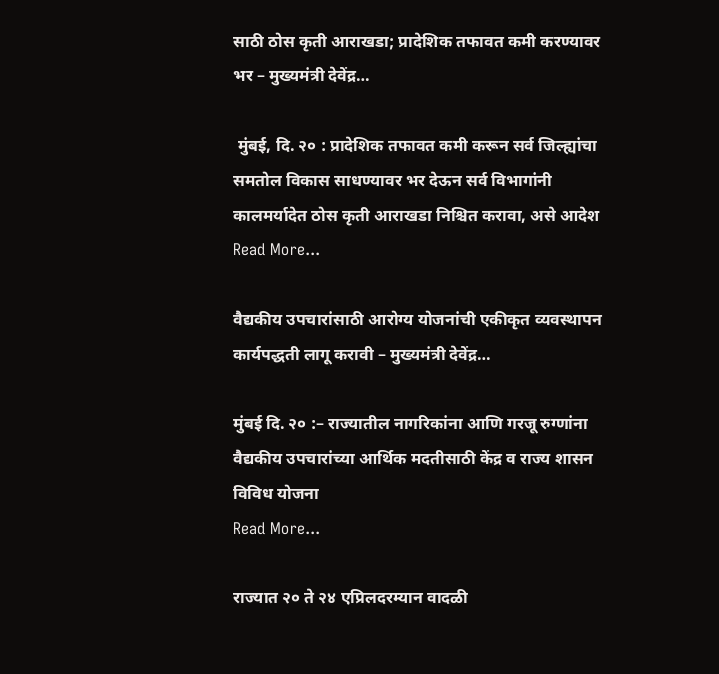साठी ठोस कृती आराखडा; प्रादेशिक तफावत कमी करण्यावर भर – मुख्यमंत्री देवेंद्र…

 मुंबई, दि. २० : प्रादेशिक तफावत कमी करून सर्व जिल्ह्यांचा समतोल विकास साधण्यावर भर देऊन सर्व विभागांनी कालमर्यादेत ठोस कृती आराखडा निश्चित करावा, असे आदेश
Read More...

वैद्यकीय उपचारांसाठी आरोग्य योजनांची एकीकृत व्यवस्थापन कार्यपद्धती लागू करावी – मुख्यमंत्री देवेंद्र…

मुंबई दि. २० :– राज्यातील नागरिकांना आणि गरजू रुग्णांना वैद्यकीय उपचारांच्या आर्थिक मदतीसाठी केंद्र व राज्य शासन विविध योजना
Read More...

राज्यात २० ते २४ एप्रिलदरम्यान वादळी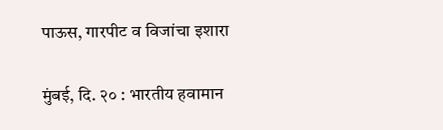पाऊस, गारपीट व विजांचा इशारा

मुंबई, दि. २० : भारतीय हवामान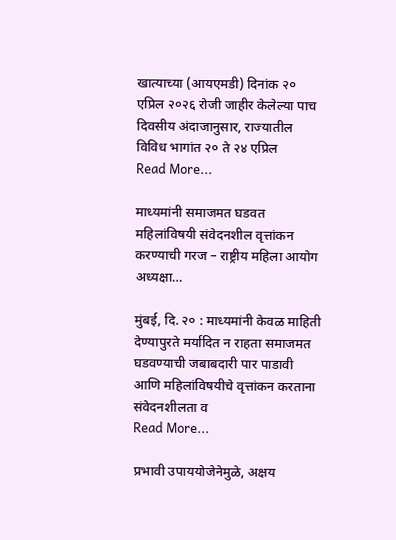खात्याच्या (आयएमडी) दिनांक २० एप्रिल २०२६ रोजी जाहीर केलेल्या पाच दिवसीय अंदाजानुसार, राज्यातील विविध भागांत २० ते २४ एप्रिल
Read More...

माध्यमांनी समाजमत घडवत महिलांविषयी संवेदनशील वृत्तांकन करण्याची गरज – राष्ट्रीय महिला आयोग अध्यक्षा…

मुंबई, दि. २० : माध्यमांनी केवळ माहिती देण्यापुरते मर्यादित न राहता समाजमत घडवण्याची जबाबदारी पार पाडावी आणि महिलांविषयीचे वृत्तांकन करताना संवेदनशीलता व
Read More...

प्रभावी उपाययोजेनेमुळे, अक्षय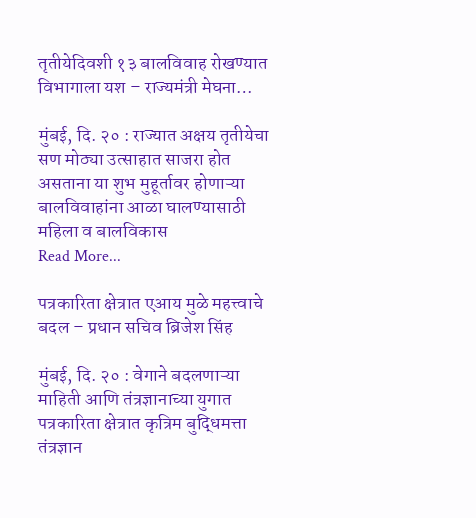तृतीयेदिवशी १३ बालविवाह रोखण्यात विभागाला यश – राज्यमंत्री मेघना…

मुंबई, दि. २० : राज्यात अक्षय तृतीयेचा सण मोठ्या उत्साहात साजरा होत असताना या शुभ मुहूर्तावर होणाऱ्या बालविवाहांना आळा घालण्यासाठी महिला व बालविकास
Read More...

पत्रकारिता क्षेत्रात एआय मुळे महत्त्वाचे बदल – प्रधान सचिव ब्रिजेश सिंह

मुंबई, दि. २० : वेगाने बदलणाऱ्या माहिती आणि तंत्रज्ञानाच्या युगात पत्रकारिता क्षेत्रात कृत्रिम बुद्धिमत्ता तंत्रज्ञान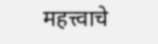महत्त्वाचे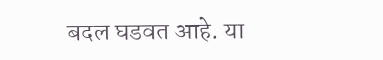बदल घडवत आहे. या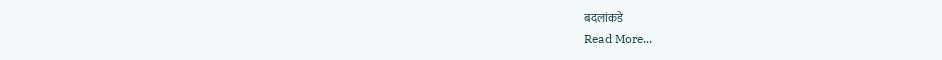बदलांकडे
Read More...